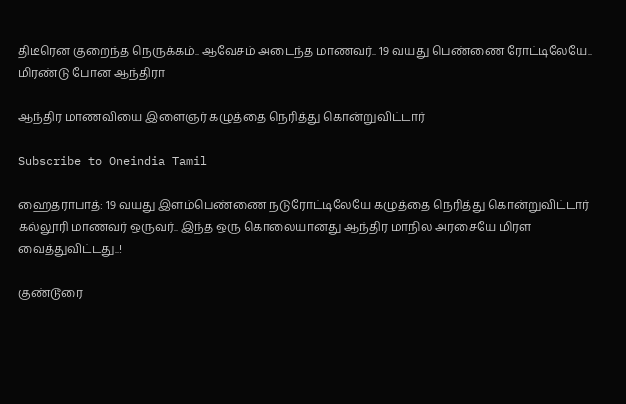திடீரென குறைந்த நெருக்கம்.. ஆவேசம் அடைந்த மாணவர்.. 19 வயது பெண்ணை ரோட்டிலேயே.. மிரண்டு போன ஆந்திரா

ஆந்திர மாணவியை இளைஞர் கழுத்தை நெரித்து கொன்றுவிட்டார்

Subscribe to Oneindia Tamil

ஹைதராபாத்: 19 வயது இளம்பெண்ணை நடுரோட்டிலேயே கழுத்தை நெரித்து கொன்றுவிட்டார் கல்லூரி மாணவர் ஒருவர்.. இந்த ஒரு கொலையானது ஆந்திர மாநில அரசையே மிரள வைத்துவிட்டது..!

குண்டூரை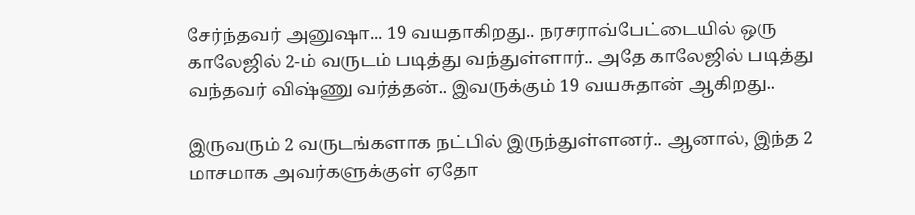சேர்ந்தவர் அனுஷா... 19 வயதாகிறது.. நரசராவ்பேட்டையில் ஒரு காலேஜில் 2-ம் வருடம் படித்து வந்துள்ளார்.. அதே காலேஜில் படித்து வந்தவர் விஷ்ணு வர்த்தன்.. இவருக்கும் 19 வயசுதான் ஆகிறது..

இருவரும் 2 வருடங்களாக நட்பில் இருந்துள்ளனர்.. ஆனால், இந்த 2 மாசமாக அவர்களுக்குள் ஏதோ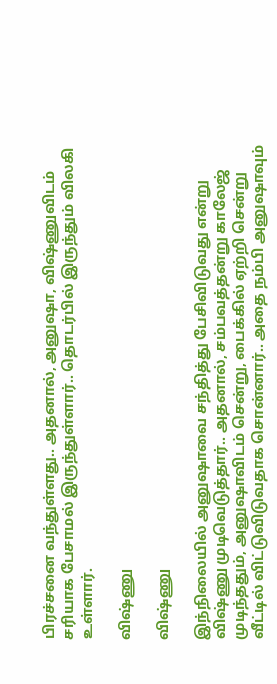பிரச்சனை வந்துள்ளது.. அதனால், அனுஷா, விஷ்ணுவிடம் சரியாக பேசாமல் இருந்துள்ளார்.. தொடர்பில் இருந்தும் விலகி உள்ளார்.

விஷ்ணு

விஷ்ணு

இந்நிலையில் அனுஷாவை சந்தித்து பேசிவிடுவது என்று விஷ்ணு முடிவெடுத்தார்.. அதனால், சம்பவத்தன்று காலேஜ் முடிந்ததும், அனுஷாவிடம் சென்று, பைக்கில் ஏற்றி சென்று வீட்டில் விட்டுவிடுவதாக சொன்னார்.. அதை நம்பி அனுஷாவும்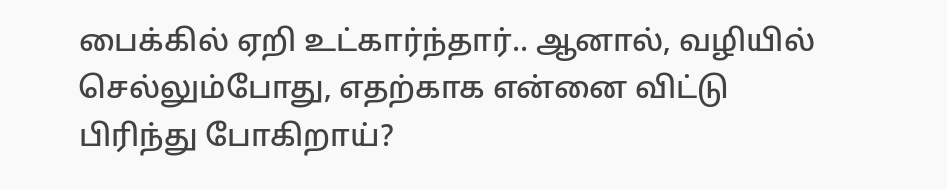பைக்கில் ஏறி உட்கார்ந்தார்.. ஆனால், வழியில் செல்லும்போது, எதற்காக என்னை விட்டு பிரிந்து போகிறாய்?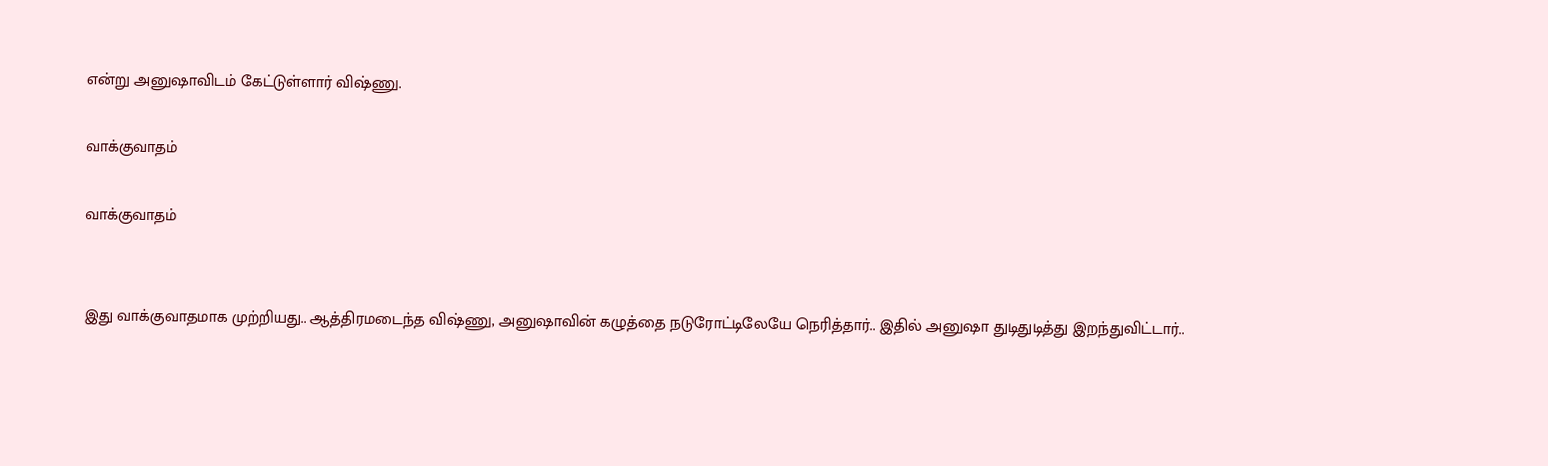என்று அனுஷாவிடம் கேட்டுள்ளார் விஷ்ணு.

வாக்குவாதம்

வாக்குவாதம்


இது வாக்குவாதமாக முற்றியது.. ஆத்திரமடைந்த விஷ்ணு, அனுஷாவின் கழுத்தை நடுரோட்டிலேயே நெரித்தார்.. இதில் அனுஷா துடிதுடித்து இறந்துவிட்டார்..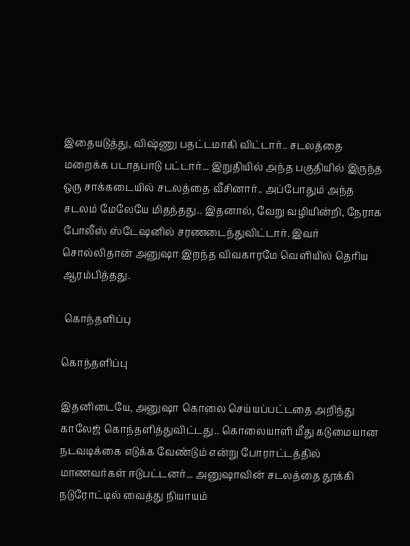இதையடுத்து, விஷ்ணு பதட்டமாகி விட்டார்.. சடலத்தை மறைக்க படாதபாடு பட்டார்... இறுதியில் அந்த பகுதியில் இருந்த ஒரு சாக்கடையில் சடலத்தை வீசினார்.. அப்போதும் அந்த சடலம் மேலேயே மிதந்தது.. இதனால், வேறு வழியின்றி, நேராக போலீஸ் ஸ்டேஷனில் சரணடைந்துவிட்டார். இவர் சொல்லிதான் அனுஷா இறந்த விவகாரமே வெளியில் தெரிய ஆரம்பித்தது.

 கொந்தளிப்பு

கொந்தளிப்பு

இதனிடையே, அனுஷா கொலை செய்யப்பட்டதை அறிந்து காலேஜ் கொந்தளித்துவிட்டது.. கொலையாளி மீது கடுமையான நடவடிக்கை எடுக்க வேண்டும் என்று போராட்டத்தில் மாணவர்கள் ஈடுபட்டனர்... அனுஷாவின் சடலத்தை தூக்கி நடுரோட்டில் வைத்து நியாயம்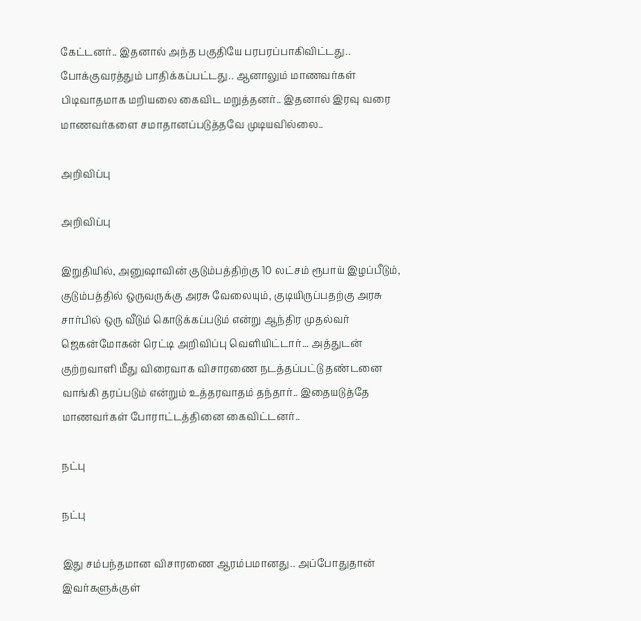கேட்டனர்.. இதனால் அந்த பகுதியே பரபரப்பாகிவிட்டது.. போக்குவரத்தும் பாதிக்கப்பட்டது.. ஆனாலும் மாணவர்கள் பிடிவாதமாக மறியலை கைவிட மறுத்தனர்.. இதனால் இரவு வரை மாணவர்களை சமாதானப்படுத்தவே முடியவில்லை..

அறிவிப்பு

அறிவிப்பு

இறுதியில், அனுஷாவின் குடும்பத்திற்கு 10 லட்சம் ரூபாய் இழப்பீடும், குடும்பத்தில் ஒருவருக்கு அரசு வேலையும், குடியிருப்பதற்கு அரசு சார்பில் ஒரு வீடும் கொடுக்கப்படும் என்று ஆந்திர முதல்வர் ஜெகன்மோகன் ரெட்டி அறிவிப்பு வெளியிட்டார்... அத்துடன் குற்றவாளி மீது விரைவாக விசாரணை நடத்தப்பட்டு தண்டனை வாங்கி தரப்படும் என்றும் உத்தரவாதம் தந்தார்.. இதையடுத்தே மாணவர்கள் போராட்டத்தினை கைவிட்டனர்..

நட்பு

நட்பு

இது சம்பந்தமான விசாரணை ஆரம்பமானது.. அப்போதுதான் இவர்களுக்குள்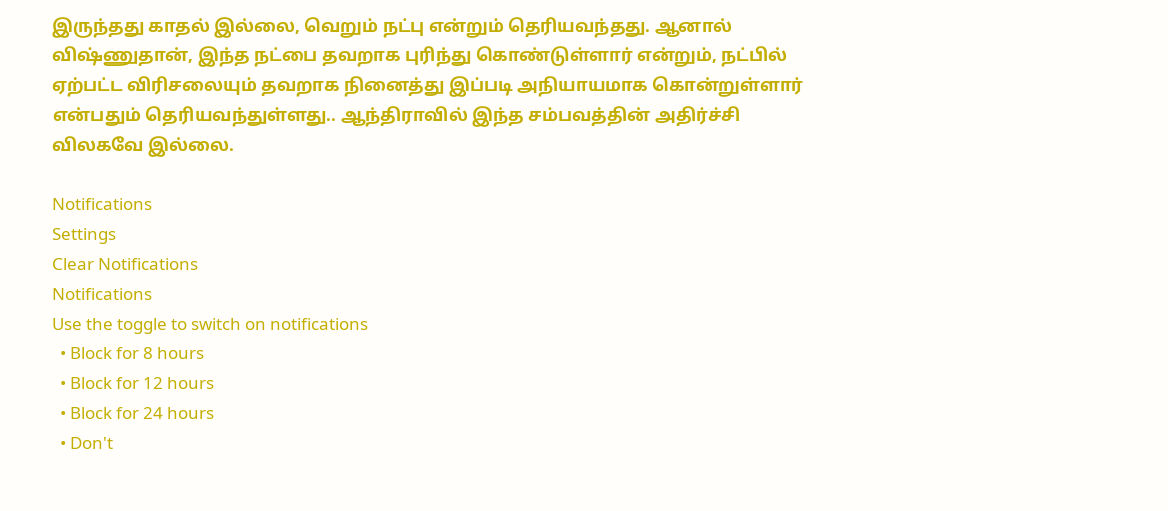இருந்தது காதல் இல்லை, வெறும் நட்பு என்றும் தெரியவந்தது. ஆனால் விஷ்ணுதான், இந்த நட்பை தவறாக புரிந்து கொண்டுள்ளார் என்றும், நட்பில் ஏற்பட்ட விரிசலையும் தவறாக நினைத்து இப்படி அநியாயமாக கொன்றுள்ளார் என்பதும் தெரியவந்துள்ளது.. ஆந்திராவில் இந்த சம்பவத்தின் அதிர்ச்சி விலகவே இல்லை.

Notifications
Settings
Clear Notifications
Notifications
Use the toggle to switch on notifications
  • Block for 8 hours
  • Block for 12 hours
  • Block for 24 hours
  • Don't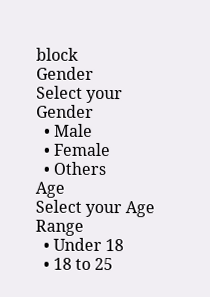block
Gender
Select your Gender
  • Male
  • Female
  • Others
Age
Select your Age Range
  • Under 18
  • 18 to 25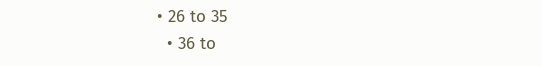• 26 to 35
  • 36 to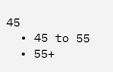45
  • 45 to 55
  • 55+